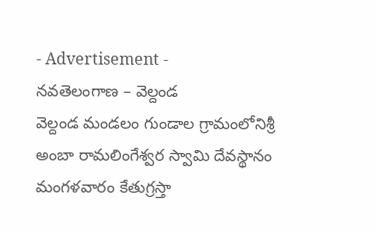- Advertisement -
నవతెలంగాణ – వెల్దండ
వెల్దండ మండలం గుండాల గ్రామంలోనిశ్రీ అంబా రామలింగేశ్వర స్వామి దేవస్థానం మంగళవారం కేతుగ్రస్తా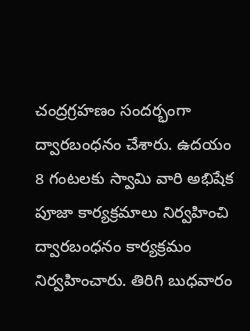చంద్రగ్రహణం సందర్భంగా ద్వారబంధనం చేశారు. ఉదయం 8 గంటలకు స్వామి వారి అభిషేక పూజా కార్యక్రమాలు నిర్వహించి ద్వారబంధనం కార్యక్రమం నిర్వహించారు. తిరిగి బుధవారం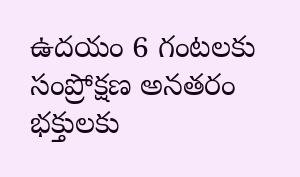ఉదయం 6 గంటలకు సంప్రోక్షణ అనతరం భక్తులకు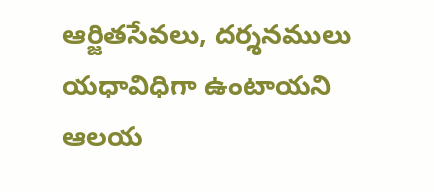ఆర్జితసేవలు, దర్శనములు యధావిధిగా ఉంటాయని ఆలయ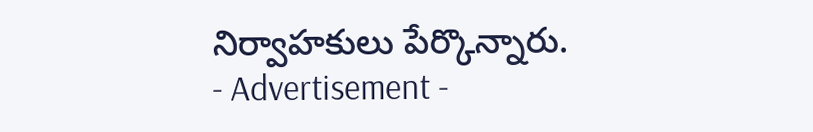నిర్వాహకులు పేర్కొన్నారు.
- Advertisement -